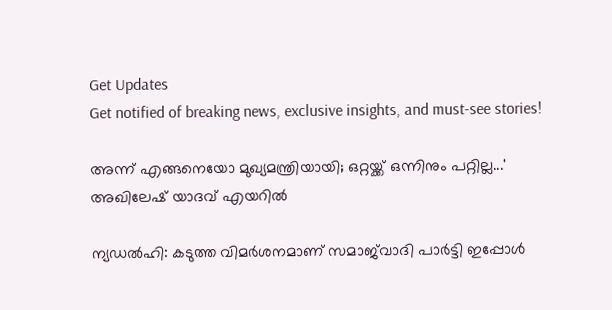Get Updates
Get notified of breaking news, exclusive insights, and must-see stories!

അന്ന് എങ്ങനെയോ മുഖ്യമന്ത്രിയായി; ഒറ്റയ്ക്ക് ഒന്നിനും പറ്റില്ല...' അഖിലേഷ് യാദവ് എയറില്‍

ന്യഡല്‍ഹി: കടുത്ത വിമര്‍ശനമാണ് സമാജ്‌വാദി പാര്‍ട്ടി ഇപ്പോള്‍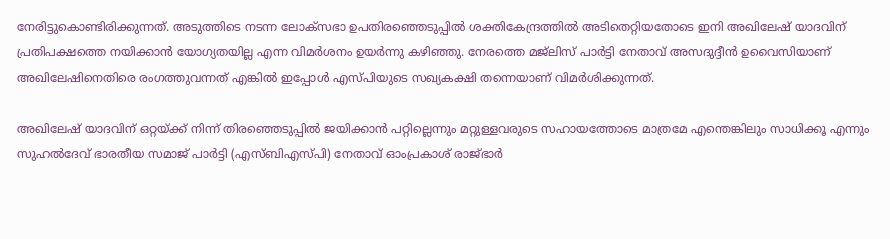നേരിട്ടുകൊണ്ടിരിക്കുന്നത്. അടുത്തിടെ നടന്ന ലോക്‌സഭാ ഉപതിരഞ്ഞെടുപ്പില്‍ ശക്തികേന്ദ്രത്തില്‍ അടിതെറ്റിയതോടെ ഇനി അഖിലേഷ് യാദവിന് പ്രതിപക്ഷത്തെ നയിക്കാന്‍ യോഗ്യതയില്ല എന്ന വിമര്‍ശനം ഉയര്‍ന്നു കഴിഞ്ഞു. നേരത്തെ മജ്‌ലിസ് പാര്‍ട്ടി നേതാവ് അസദുദ്ദീന്‍ ഉവൈസിയാണ് അഖിലേഷിനെതിരെ രംഗത്തുവന്നത് എങ്കില്‍ ഇപ്പോള്‍ എസ്പിയുടെ സഖ്യകക്ഷി തന്നെയാണ് വിമര്‍ശിക്കുന്നത്.

അഖിലേഷ് യാദവിന് ഒറ്റയ്ക്ക് നിന്ന് തിരഞ്ഞെടുപ്പില്‍ ജയിക്കാന്‍ പറ്റില്ലെന്നും മറ്റുള്ളവരുടെ സഹായത്തോടെ മാത്രമേ എന്തെങ്കിലും സാധിക്കൂ എന്നും സുഹല്‍ദേവ് ഭാരതീയ സമാജ് പാര്‍ട്ടി (എസ്ബിഎസ്പി) നേതാവ് ഓംപ്രകാശ് രാജ്ഭാര്‍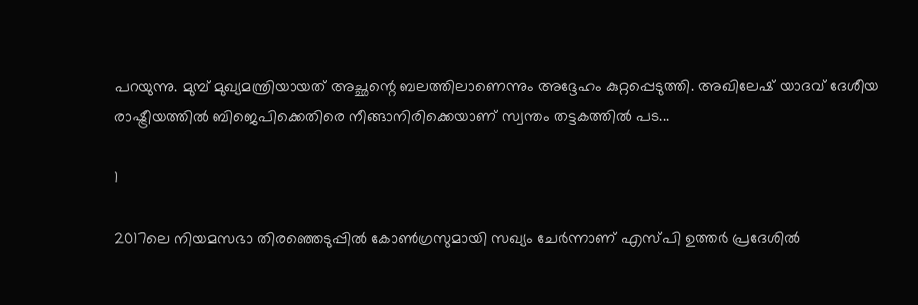പറയുന്നു. മുമ്പ് മുഖ്യമന്ത്രിയായത് അച്ഛന്റെ ബലത്തിലാണെന്നും അദ്ദേഹം കുറ്റപ്പെടുത്തി. അഖിലേഷ് യാദവ് ദേശീയ രാഷ്ട്രീയത്തില്‍ ബിജെപിക്കെതിരെ നീങ്ങാനിരിക്കെയാണ് സ്വന്തം തട്ടകത്തില്‍ പട...

1

2017ലെ നിയമസഭാ തിരഞ്ഞെടുപ്പില്‍ കോണ്‍ഗ്രസുമായി സഖ്യം ചേര്‍ന്നാണ് എസ്പി ഉത്തര്‍ പ്രദേശില്‍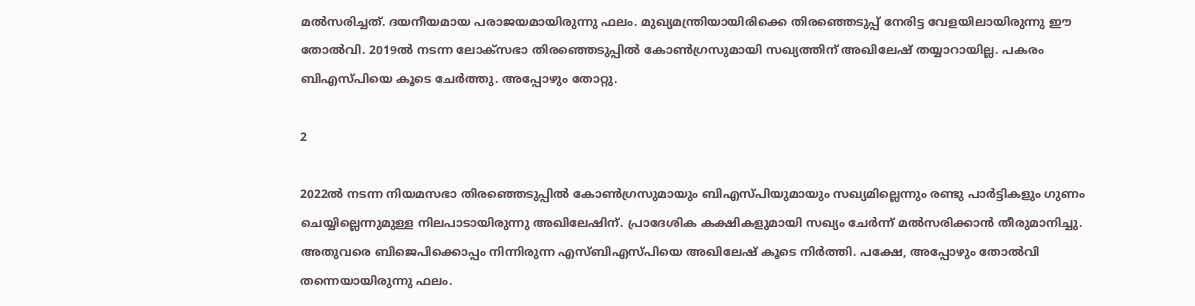മല്‍സരിച്ചത്. ദയനീയമായ പരാജയമായിരുന്നു ഫലം. മുഖ്യമന്ത്രിയായിരിക്കെ തിരഞ്ഞെടുപ്പ് നേരിട്ട വേളയിലായിരുന്നു ഈ തോല്‍വി. 2019ല്‍ നടന്ന ലോക്‌സഭാ തിരഞ്ഞെടുപ്പില്‍ കോണ്‍ഗ്രസുമായി സഖ്യത്തിന് അഖിലേഷ് തയ്യാറായില്ല. പകരം ബിഎസ്പിയെ കൂടെ ചേര്‍ത്തു. അപ്പോഴും തോറ്റു.

2

2022ല്‍ നടന്ന നിയമസഭാ തിരഞ്ഞെടുപ്പില്‍ കോണ്‍ഗ്രസുമായും ബിഎസ്പിയുമായും സഖ്യമില്ലെന്നും രണ്ടു പാര്‍ട്ടികളും ഗുണം ചെയ്യില്ലെന്നുമുള്ള നിലപാടായിരുന്നു അഖിലേഷിന്. പ്രാദേശിക കക്ഷികളുമായി സഖ്യം ചേര്‍ന്ന് മല്‍സരിക്കാന്‍ തീരുമാനിച്ചു. അതുവരെ ബിജെപിക്കൊപ്പം നിന്നിരുന്ന എസ്ബിഎസ്പിയെ അഖിലേഷ് കൂടെ നിര്‍ത്തി. പക്ഷേ, അപ്പോഴും തോല്‍വി തന്നെയായിരുന്നു ഫലം.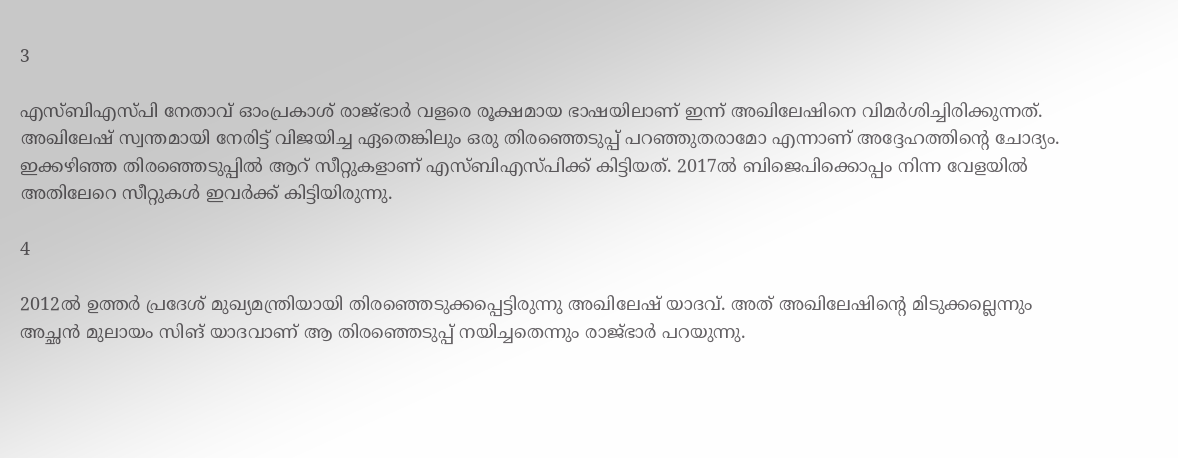3

എസ്ബിഎസ്പി നേതാവ് ഓംപ്രകാശ് രാജ്ഭാര്‍ വളരെ രൂക്ഷമായ ഭാഷയിലാണ് ഇന്ന് അഖിലേഷിനെ വിമര്‍ശിച്ചിരിക്കുന്നത്. അഖിലേഷ് സ്വന്തമായി നേരിട്ട് വിജയിച്ച ഏതെങ്കിലും ഒരു തിരഞ്ഞെടുപ്പ് പറഞ്ഞുതരാമോ എന്നാണ് അദ്ദേഹത്തിന്റെ ചോദ്യം. ഇക്കഴിഞ്ഞ തിരഞ്ഞെടുപ്പില്‍ ആറ് സീറ്റുകളാണ് എസ്ബിഎസ്പിക്ക് കിട്ടിയത്. 2017ല്‍ ബിജെപിക്കൊപ്പം നിന്ന വേളയില്‍ അതിലേറെ സീറ്റുകള്‍ ഇവര്‍ക്ക് കിട്ടിയിരുന്നു.

4

2012ല്‍ ഉത്തര്‍ പ്രദേശ് മുഖ്യമന്ത്രിയായി തിരഞ്ഞെടുക്കപ്പെട്ടിരുന്നു അഖിലേഷ് യാദവ്. അത് അഖിലേഷിന്റെ മിടുക്കല്ലെന്നും അച്ഛന്‍ മുലായം സിങ് യാദവാണ് ആ തിരഞ്ഞെടുപ്പ് നയിച്ചതെന്നും രാജ്ഭാര്‍ പറയുന്നു.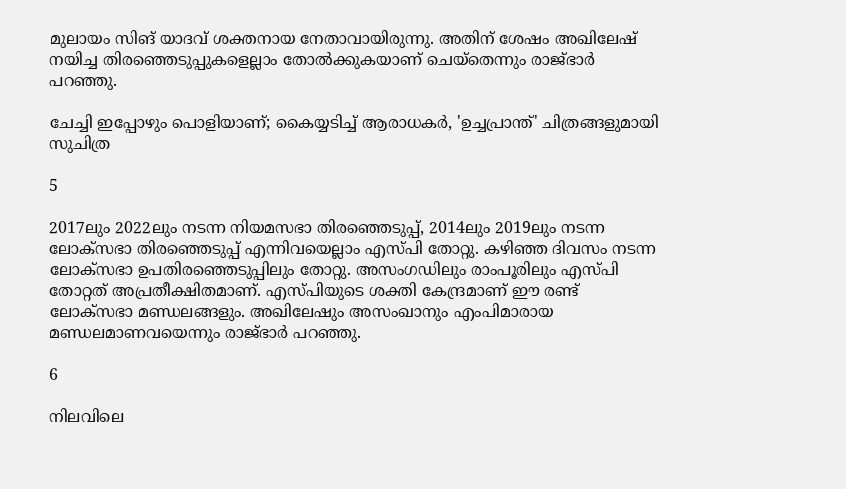മുലായം സിങ് യാദവ് ശക്തനായ നേതാവായിരുന്നു. അതിന് ശേഷം അഖിലേഷ് നയിച്ച തിരഞ്ഞെടുപ്പുകളെല്ലാം തോല്‍ക്കുകയാണ് ചെയ്‌തെന്നും രാജ്ഭാര്‍ പറഞ്ഞു.

ചേച്ചി ഇപ്പോഴും പൊളിയാണ്; കൈയ്യടിച്ച് ആരാധകര്‍, 'ഉച്ചപ്രാന്ത്' ചിത്രങ്ങളുമായി സുചിത്ര

5

2017ലും 2022ലും നടന്ന നിയമസഭാ തിരഞ്ഞെടുപ്പ്, 2014ലും 2019ലും നടന്ന ലോക്‌സഭാ തിരഞ്ഞെടുപ്പ് എന്നിവയെല്ലാം എസ്പി തോറ്റു. കഴിഞ്ഞ ദിവസം നടന്ന ലോക്‌സഭാ ഉപതിരഞ്ഞെടുപ്പിലും തോറ്റു. അസംഗഡിലും രാംപൂരിലും എസ്പി തോറ്റത് അപ്രതീക്ഷിതമാണ്. എസ്പിയുടെ ശക്തി കേന്ദ്രമാണ് ഈ രണ്ട് ലോക്‌സഭാ മണ്ഡലങ്ങളും. അഖിലേഷും അസംഖാനും എംപിമാരായ മണ്ഡലമാണവയെന്നും രാജ്ഭാര്‍ പറഞ്ഞു.

6

നിലവിലെ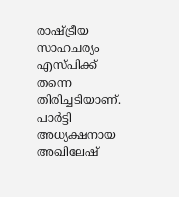രാഷ്ട്രീയ സാഹചര്യം എസ്പിക്ക് തന്നെ തിരിച്ചടിയാണ്. പാര്‍ട്ടി അധ്യക്ഷനായ അഖിലേഷ്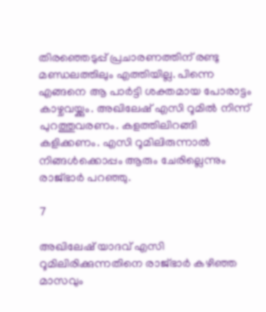തിരഞ്ഞെടുപ്പ് പ്രചാരണത്തിന് രണ്ടു മണ്ഡലത്തിലും എത്തിയില്ല. പിന്നെ എങ്ങനെ ആ പാര്‍ട്ടി ശക്തമായ പോരാട്ടം കാഴ്ചവയ്ക്കും. അഖിലേഷ് എസി റൂമില്‍ നിന്ന് പുറത്തുവരണം. കളത്തിലിറങ്ങി കളിക്കണം. എസി റൂമിലിരുന്നാല്‍ നിങ്ങള്‍ക്കൊപ്പം ആരും ചേരില്ലെന്നും രാജ്ഭാര്‍ പറഞ്ഞു.

7

അഖിലേഷ് യാദവ് എസി റൂമിലിരിക്കുന്നതിനെ രാജ്ഭാര്‍ കഴിഞ്ഞ മാസവും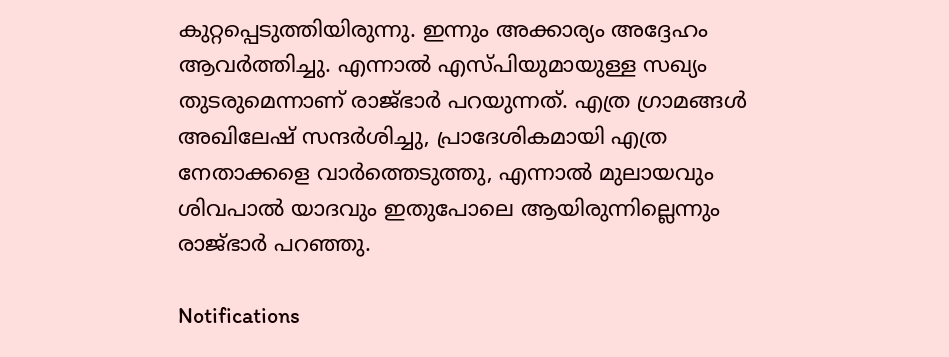കുറ്റപ്പെടുത്തിയിരുന്നു. ഇന്നും അക്കാര്യം അദ്ദേഹം ആവര്‍ത്തിച്ചു. എന്നാല്‍ എസ്പിയുമായുള്ള സഖ്യം തുടരുമെന്നാണ് രാജ്ഭാര്‍ പറയുന്നത്. എത്ര ഗ്രാമങ്ങള്‍ അഖിലേഷ് സന്ദര്‍ശിച്ചു, പ്രാദേശികമായി എത്ര നേതാക്കളെ വാര്‍ത്തെടുത്തു, എന്നാല്‍ മുലായവും ശിവപാല്‍ യാദവും ഇതുപോലെ ആയിരുന്നില്ലെന്നും രാജ്ഭാര്‍ പറഞ്ഞു.

Notifications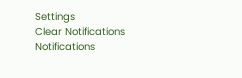Settings
Clear Notifications
Notifications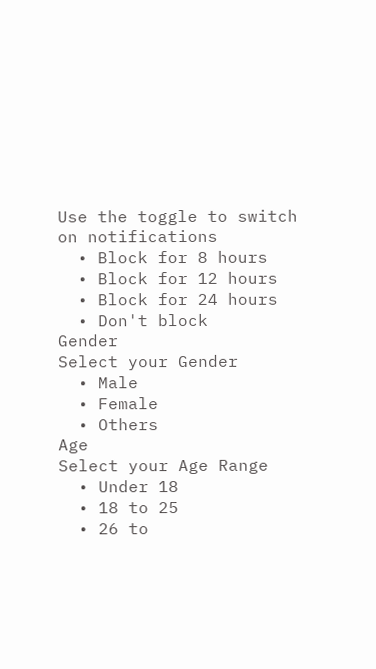Use the toggle to switch on notifications
  • Block for 8 hours
  • Block for 12 hours
  • Block for 24 hours
  • Don't block
Gender
Select your Gender
  • Male
  • Female
  • Others
Age
Select your Age Range
  • Under 18
  • 18 to 25
  • 26 to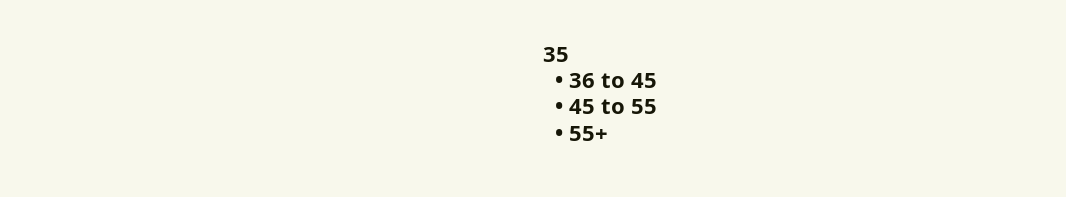35
  • 36 to 45
  • 45 to 55
  • 55+